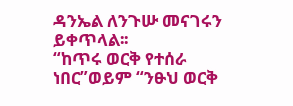ዳንኤል ለንጉሡ መናገሩን ይቀጥላል፡፡
“ከጥሩ ወርቅ የተሰራ ነበር”ወይም “ንፁህ ወርቅ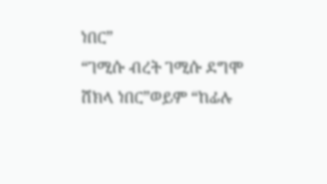ነበር”
“ገሚሱ ብረት ገሚሱ ደግሞ ሸክላ ነበር”ወይም “ከፊሉ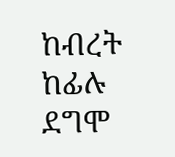ከብረት ከፊሉ ደግሞ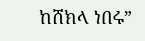ከሸክላ ነበሩ”